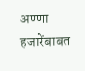अण्णा हजारेंबाबत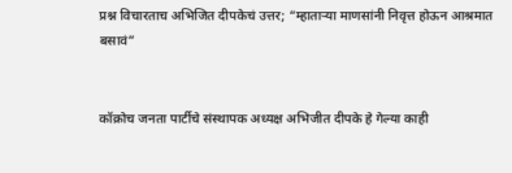प्रश्न विचारताच अभिजित दीपकेचं उत्तर; “म्हाताऱ्या माणसांनी निवृत्त होऊन आश्रमात बसावं”


कॉक्रोच जनता पार्टीचे संस्थापक अध्यक्ष अभिजीत दीपके हे गेल्या काही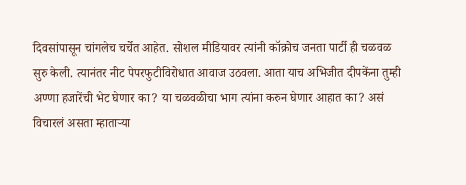दिवसांपासून चांगलेच चर्चेत आहेत. सोशल मीडियावर त्यांनी कॉक्रोच जनता पार्टी ही चळवळ सुरु केली. त्यानंतर नीट पेपरफुटीविरोधात आवाज उठवला. आता याच अभिजीत दीपकेंना तुम्ही अण्णा हजारेंची भेट घेणार का? या चळवळीचा भाग त्यांना करुन घेणार आहात का? असं विचारलं असता म्हाताऱ्या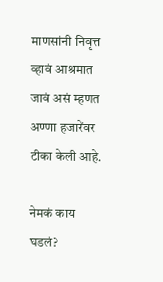माणसांनी निवृत्त व्हावं आश्रमात जावं असं म्हणत अण्णा हजारेंवर टीका केली आहे.

नेमकं काय घडलं?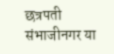छत्रपती संभाजीनगर या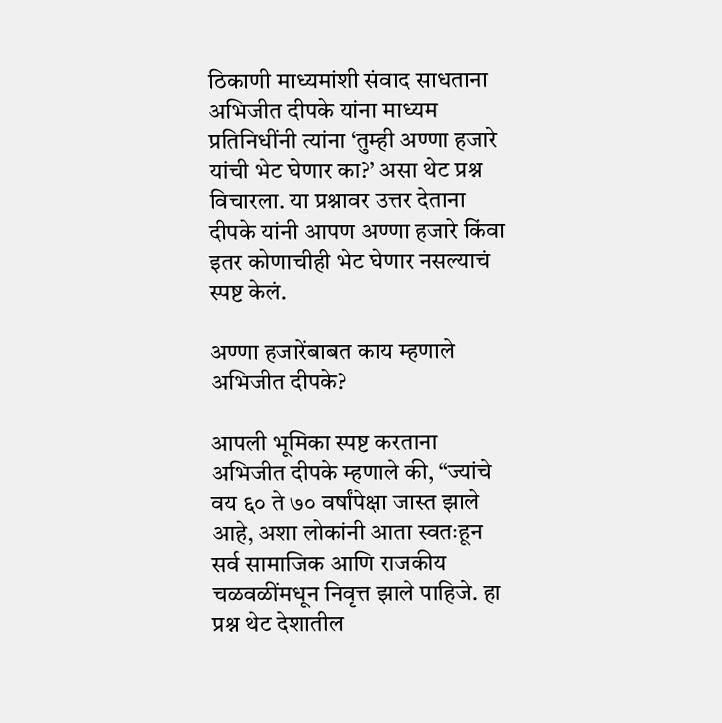ठिकाणी माध्यमांशी संवाद साधताना अभिजीत दीपके यांना माध्यम प्रतिनिधींनी त्यांना ‘तुम्ही अण्णा हजारे यांची भेट घेणार का?’ असा थेट प्रश्न विचारला. या प्रश्नावर उत्तर देताना दीपके यांनी आपण अण्णा हजारे किंवा इतर कोणाचीही भेट घेणार नसल्याचं स्पष्ट केलं.

अण्णा हजारेंबाबत काय म्हणाले अभिजीत दीपके?

आपली भूमिका स्पष्ट करताना अभिजीत दीपके म्हणाले की, “ज्यांचे वय ६० ते ७० वर्षांपेक्षा जास्त झाले आहे, अशा लोकांनी आता स्वतःहून सर्व सामाजिक आणि राजकीय चळवळींमधून निवृत्त झाले पाहिजे. हा प्रश्न थेट देशातील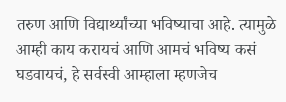तरुण आणि विद्यार्थ्यांच्या भविष्याचा आहे. त्यामुळे आम्ही काय करायचं आणि आमचं भविष्य कसं घडवायचं, हे सर्वस्वी आम्हाला म्हणजेच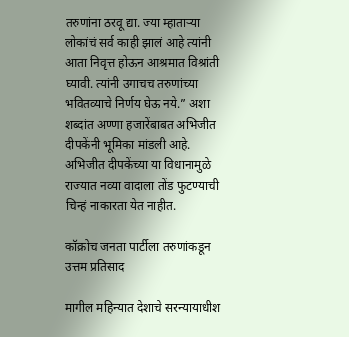तरुणांना ठरवू द्या. ज्या म्हाताऱ्या लोकांचं सर्व काही झालं आहे त्यांनी आता निवृत्त होऊन आश्रमात विश्रांती घ्यावी. त्यांनी उगाचच तरुणांच्या भवितव्याचे निर्णय घेऊ नये.” अशा शब्दांत अण्णा हजारेंबाबत अभिजीत दीपकेंनी भूमिका मांडली आहे. अभिजीत दीपकेंच्या या विधानामुळे राज्यात नव्या वादाला तोंड फुटण्याची चिन्हं नाकारता येत नाहीत.

कॉक्रोच जनता पार्टीला तरुणांकडून उत्तम प्रतिसाद

मागील महिन्यात देशाचे सरन्यायाधीश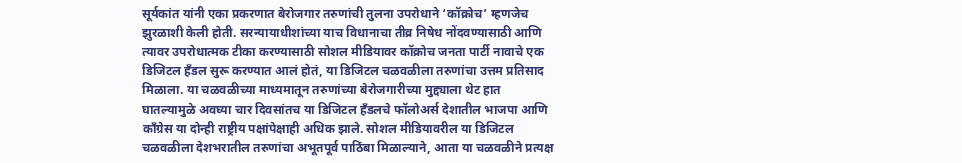सूर्यकांत यांनी एका प्रकरणात बेरोजगार तरुणांची तुलना उपरोधाने ‘कॉक्रोच’ म्हणजेच झुरळाशी केली होती. सरन्यायाधीशांच्या याच विधानाचा तीव्र निषेध नोंदवण्यासाठी आणि त्यावर उपरोधात्मक टीका करण्यासाठी सोशल मीडियावर कॉक्रोच जनता पार्टी नावाचे एक डिजिटल हँडल सुरू करण्यात आलं होतं, या डिजिटल चळवळीला तरुणांचा उत्तम प्रतिसाद मिळाला. या चळवळीच्या माध्यमातून तरुणांच्या बेरोजगारीच्या मुद्द्याला थेट हात घातल्यामुळे अवघ्या चार दिवसांतच या डिजिटल हँडलचे फॉलोअर्स देशातील भाजपा आणि काँग्रेस या दोन्ही राष्ट्रीय पक्षांपेक्षाही अधिक झाले. सोशल मीडियावरील या डिजिटल चळवळीला देशभरातील तरुणांचा अभूतपूर्व पाठिंबा मिळाल्याने, आता या चळवळीने प्रत्यक्ष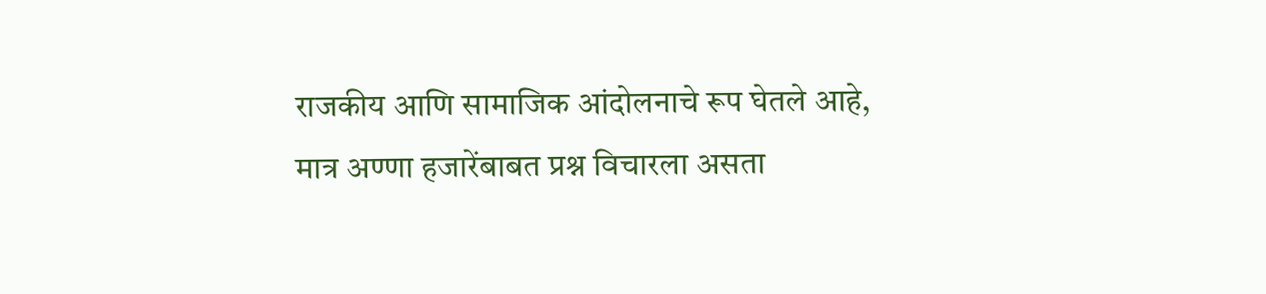राजकीय आणि सामाजिक आंदोलनाचे रूप घेतले आहे, मात्र अण्णा हजारेंबाबत प्रश्न विचारला असता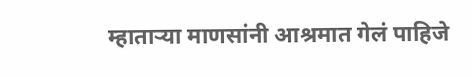म्हाताऱ्या माणसांनी आश्रमात गेलं पाहिजे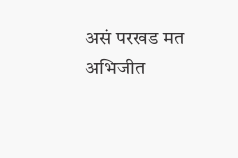असं परखड मत अभिजीत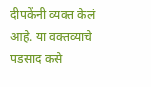दीपकेंनी व्यक्त केलं आहे. या वक्तव्याचे पडसाद कसे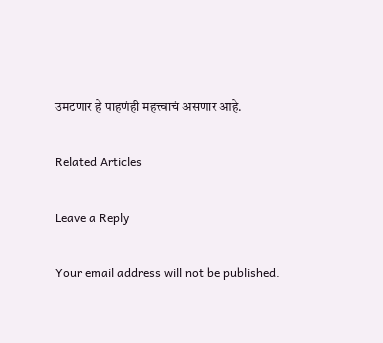उमटणार हे पाहणंही महत्त्वाचं असणार आहे.

Related Articles

Leave a Reply

Your email address will not be published.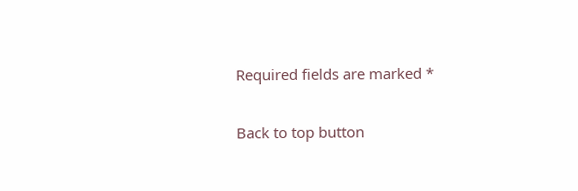Required fields are marked *

Back to top button